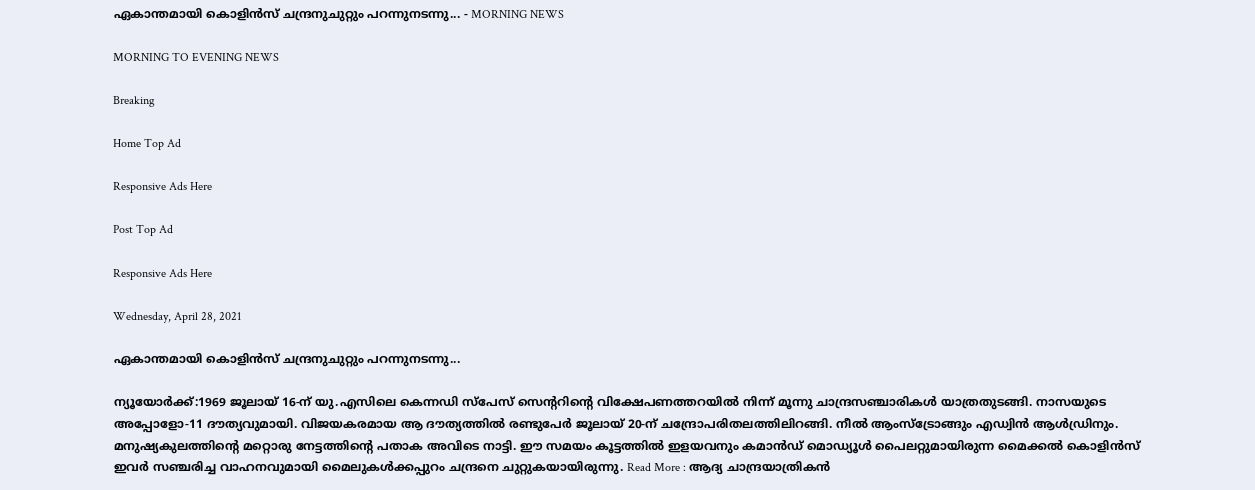ഏകാന്തമായി കൊളിന്‍സ് ചന്ദ്രനുചുറ്റും പറന്നുനടന്നു... - MORNING NEWS

MORNING TO EVENING NEWS

Breaking

Home Top Ad

Responsive Ads Here

Post Top Ad

Responsive Ads Here

Wednesday, April 28, 2021

ഏകാന്തമായി കൊളിന്‍സ് ചന്ദ്രനുചുറ്റും പറന്നുനടന്നു...

ന്യൂയോർക്ക്:1969 ജൂലായ് 16-ന് യു.എസിലെ കെന്നഡി സ്പേസ് സെന്ററിന്റെ വിക്ഷേപണത്തറയിൽ നിന്ന് മൂന്നു ചാന്ദ്രസഞ്ചാരികൾ യാത്രതുടങ്ങി. നാസയുടെ അപ്പോളോ-11 ദൗത്യവുമായി. വിജയകരമായ ആ ദൗത്യത്തിൽ രണ്ടുപേർ ജൂലായ് 20-ന് ചന്ദ്രോപരിതലത്തിലിറങ്ങി. നീൽ ആംസ്ട്രോങ്ങും എഡ്വിൻ ആൾഡ്രിനും. മനുഷ്യകുലത്തിന്റെ മറ്റൊരു നേട്ടത്തിന്റെ പതാക അവിടെ നാട്ടി. ഈ സമയം കൂട്ടത്തിൽ ഇളയവനും കമാൻഡ് മൊഡ്യൂൾ പൈലറ്റുമായിരുന്ന മൈക്കൽ കൊളിൻസ് ഇവർ സഞ്ചരിച്ച വാഹനവുമായി മൈലുകൾക്കപ്പുറം ചന്ദ്രനെ ചുറ്റുകയായിരുന്നു. Read More : ആദ്യ ചാന്ദ്രയാത്രികൻ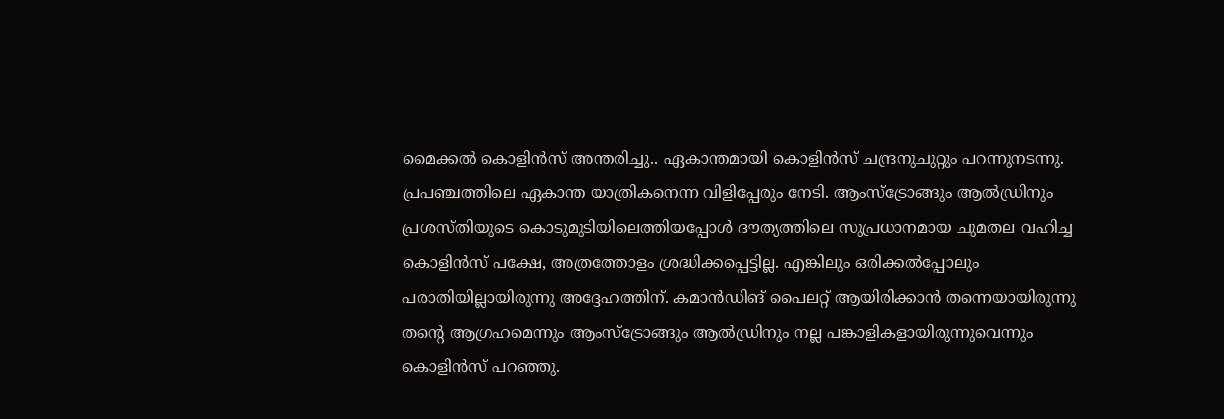മൈക്കൽ കൊളിൻസ് അന്തരിച്ചു.. ഏകാന്തമായി കൊളിൻസ് ചന്ദ്രനുചുറ്റും പറന്നുനടന്നു. പ്രപഞ്ചത്തിലെ ഏകാന്ത യാത്രികനെന്ന വിളിപ്പേരും നേടി. ആംസ്ട്രോങ്ങും ആൽഡ്രിനും പ്രശസ്തിയുടെ കൊടുമുടിയിലെത്തിയപ്പോൾ ദൗത്യത്തിലെ സുപ്രധാനമായ ചുമതല വഹിച്ച കൊളിൻസ് പക്ഷേ, അത്രത്തോളം ശ്രദ്ധിക്കപ്പെട്ടില്ല. എങ്കിലും ഒരിക്കൽപ്പോലും പരാതിയില്ലായിരുന്നു അദ്ദേഹത്തിന്. കമാൻഡിങ് പൈലറ്റ് ആയിരിക്കാൻ തന്നെയായിരുന്നു തന്റെ ആഗ്രഹമെന്നും ആംസ്ട്രോങ്ങും ആൽഡ്രിനും നല്ല പങ്കാളികളായിരുന്നുവെന്നും കൊളിൻസ് പറഞ്ഞു.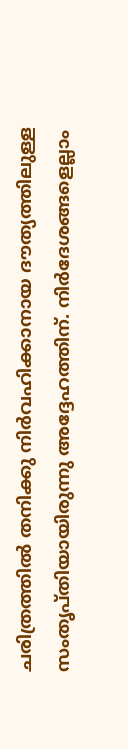ചരിത്രത്തിൽ തനിക്കു നിർവഹിക്കാനായ ദൗത്യത്തിലുള്ള സംതൃപ്തിയായിരുന്നു അദ്ദേഹത്തിന്. നിർദേശങ്ങളെല്ലാം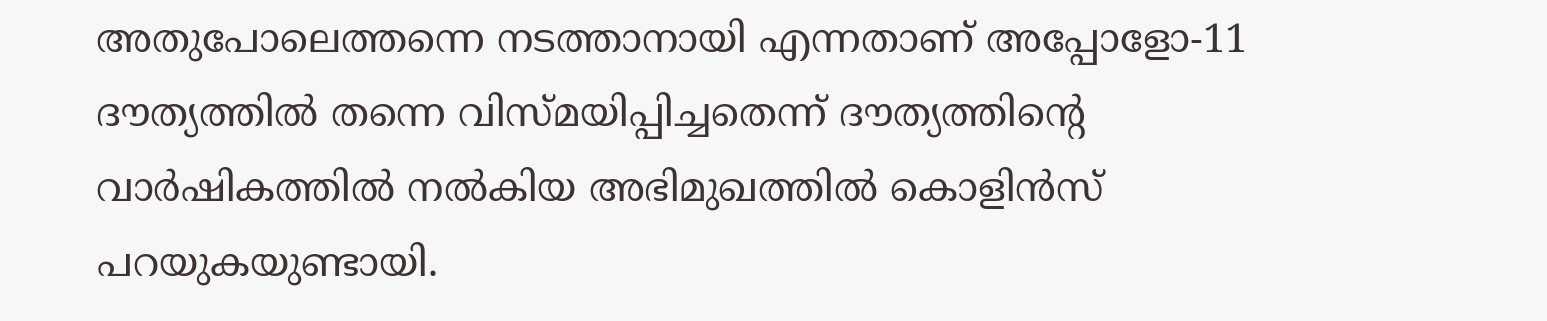അതുപോലെത്തന്നെ നടത്താനായി എന്നതാണ് അപ്പോളോ-11 ദൗത്യത്തിൽ തന്നെ വിസ്മയിപ്പിച്ചതെന്ന് ദൗത്യത്തിന്റെ വാർഷികത്തിൽ നൽകിയ അഭിമുഖത്തിൽ കൊളിൻസ് പറയുകയുണ്ടായി.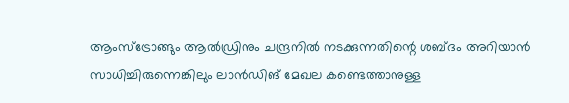ആംസ്ട്രോങ്ങും ആൽഡ്രിനും ചന്ദ്രനിൽ നടക്കുന്നതിന്റെ ശബ്ദം അറിയാൻ സാധിച്ചിരുന്നെങ്കിലും ലാൻഡിങ് മേഖല കണ്ടെത്താനുള്ള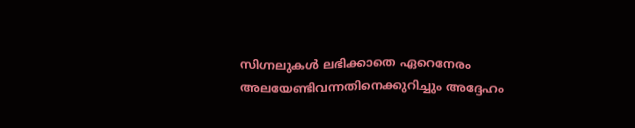സിഗ്നലുകൾ ലഭിക്കാതെ ഏറെനേരം അലയേണ്ടിവന്നതിനെക്കുറിച്ചും അദ്ദേഹം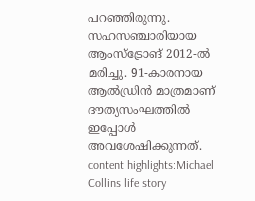പറഞ്ഞിരുന്നു. സഹസഞ്ചാരിയായ ആംസ്ട്രോങ് 2012-ൽ മരിച്ചു. 91-കാരനായ ആൽഡ്രിൻ മാത്രമാണ് ദൗത്യസംഘത്തിൽ ഇപ്പോൾ അവശേഷിക്കുന്നത്. content highlights:Michael Collins life story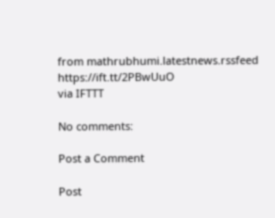from mathrubhumi.latestnews.rssfeed https://ift.tt/2PBwUuO
via IFTTT

No comments:

Post a Comment

Post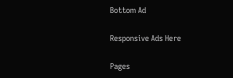Bottom Ad

Responsive Ads Here

Pages